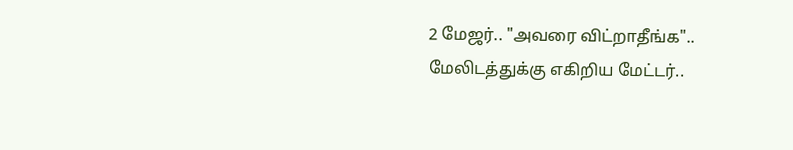2 மேஜர்.. "அவரை விட்றாதீங்க".. மேலிடத்துக்கு எகிறிய மேட்டர்..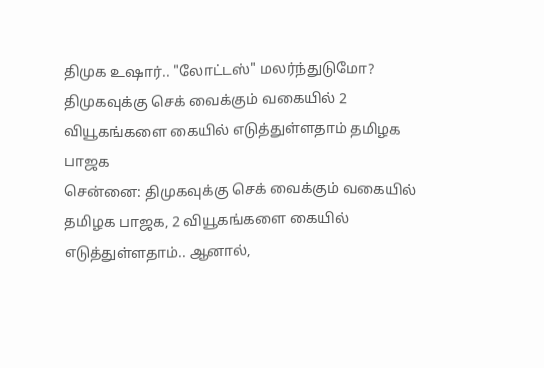திமுக உஷார்.. "லோட்டஸ்" மலர்ந்துடுமோ?
திமுகவுக்கு செக் வைக்கும் வகையில் 2 வியூகங்களை கையில் எடுத்துள்ளதாம் தமிழக பாஜக
சென்னை: திமுகவுக்கு செக் வைக்கும் வகையில் தமிழக பாஜக, 2 வியூகங்களை கையில் எடுத்துள்ளதாம்.. ஆனால்,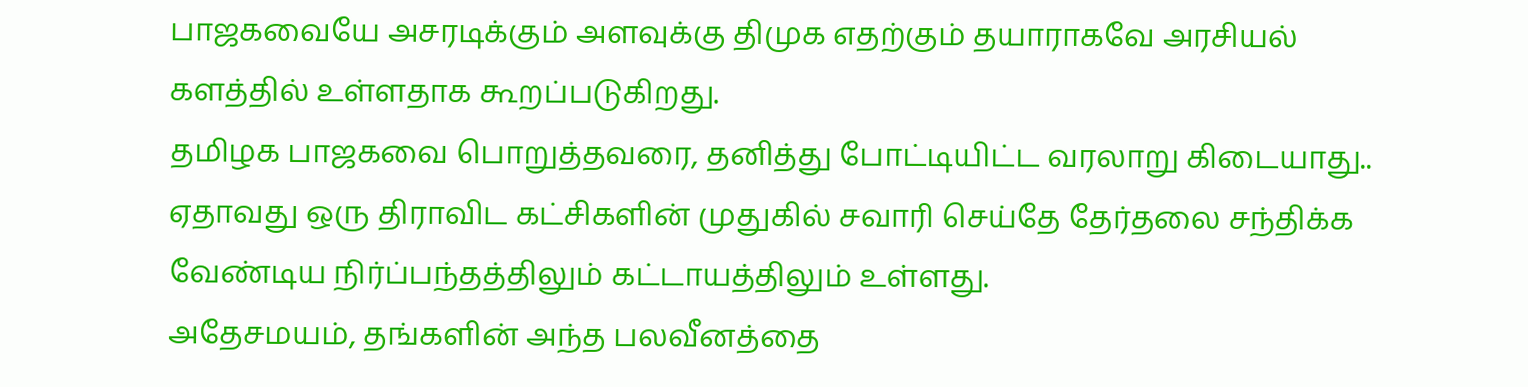பாஜகவையே அசரடிக்கும் அளவுக்கு திமுக எதற்கும் தயாராகவே அரசியல் களத்தில் உள்ளதாக கூறப்படுகிறது.
தமிழக பாஜகவை பொறுத்தவரை, தனித்து போட்டியிட்ட வரலாறு கிடையாது.. ஏதாவது ஒரு திராவிட கட்சிகளின் முதுகில் சவாரி செய்தே தேர்தலை சந்திக்க வேண்டிய நிர்ப்பந்தத்திலும் கட்டாயத்திலும் உள்ளது.
அதேசமயம், தங்களின் அந்த பலவீனத்தை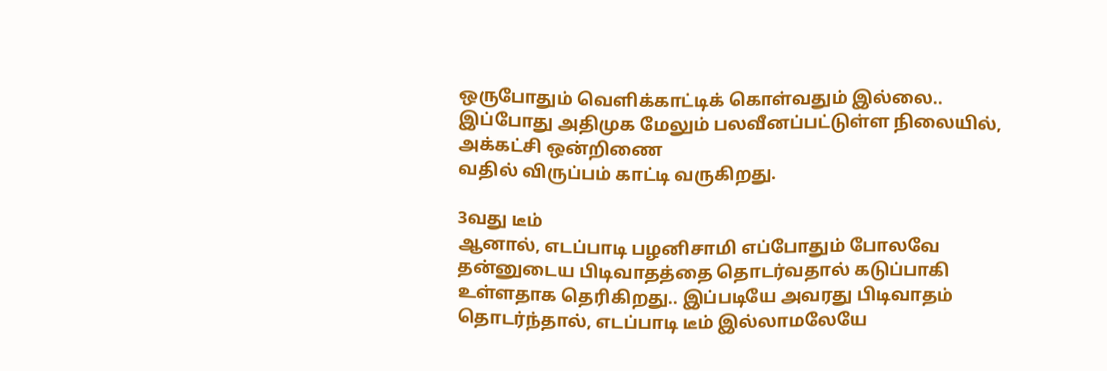ஒருபோதும் வெளிக்காட்டிக் கொள்வதும் இல்லை.. இப்போது அதிமுக மேலும் பலவீனப்பட்டுள்ள நிலையில், அக்கட்சி ஒன்றிணை
வதில் விருப்பம் காட்டி வருகிறது.

3வது டீம்
ஆனால், எடப்பாடி பழனிசாமி எப்போதும் போலவே தன்னுடைய பிடிவாதத்தை தொடர்வதால் கடுப்பாகி உள்ளதாக தெரிகிறது.. இப்படியே அவரது பிடிவாதம் தொடர்ந்தால், எடப்பாடி டீம் இல்லாமலேயே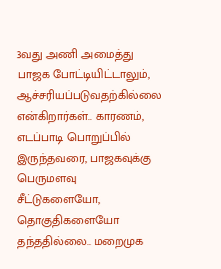3வது அணி அமைத்து பாஜக போட்டியிட்டாலும், ஆச்சரியப்படுவதற்கில்லை என்கிறார்கள்.. காரணம், எடப்பாடி பொறுப்பில் இருந்தவரை, பாஜகவுக்கு பெருமளவு சீட்டுகளையோ, தொகுதிகளையோ தந்ததில்லை.. மறைமுக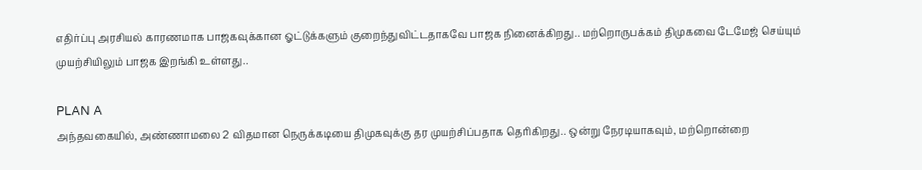எதிர்ப்பு அரசியல் காரணமாக பாஜகவுக்கான ஓட்டுக்களும் குறைந்துவிட்டதாகவே பாஜக நினைக்கிறது.. மற்றொருபக்கம் திமுகவை டேமேஜ் செய்யும் முயற்சியிலும் பாஜக இறங்கி உள்ளது..

PLAN A
அந்தவகையில், அண்ணாமலை 2 விதமான நெருக்கடியை திமுகவுக்கு தர முயற்சிப்பதாக தெரிகிறது.. ஒன்று நேரடியாகவும், மற்றொன்றை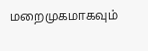மறைமுகமாகவும்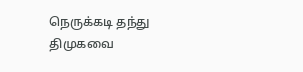நெருக்கடி தந்து திமுகவை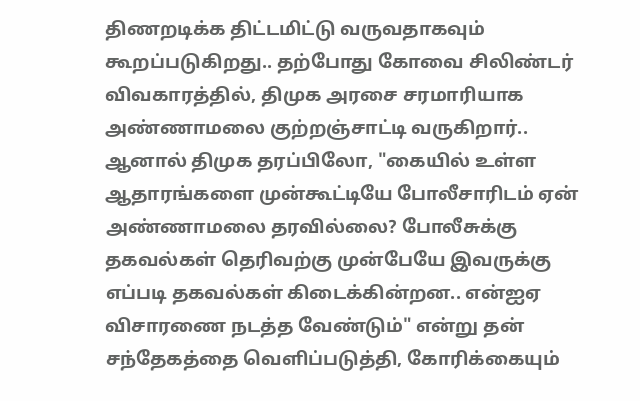திணறடிக்க திட்டமிட்டு வருவதாகவும் கூறப்படுகிறது.. தற்போது கோவை சிலிண்டர் விவகாரத்தில், திமுக அரசை சரமாரியாக அண்ணாமலை குற்றஞ்சாட்டி வருகிறார்.. ஆனால் திமுக தரப்பிலோ, "கையில் உள்ள ஆதாரங்களை முன்கூட்டியே போலீசாரிடம் ஏன் அண்ணாமலை தரவில்லை? போலீசுக்கு தகவல்கள் தெரிவற்கு முன்பேயே இவருக்கு எப்படி தகவல்கள் கிடைக்கின்றன.. என்ஐஏ விசாரணை நடத்த வேண்டும்" என்று தன் சந்தேகத்தை வெளிப்படுத்தி, கோரிக்கையும்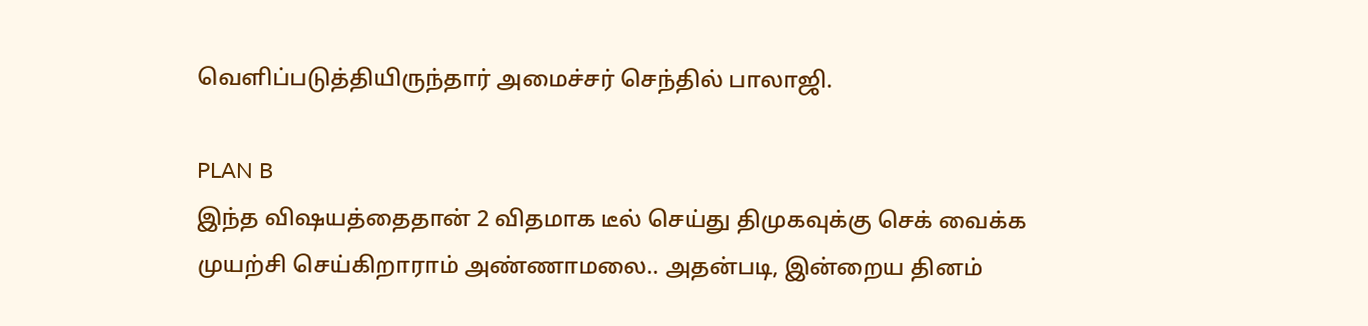வெளிப்படுத்தியிருந்தார் அமைச்சர் செந்தில் பாலாஜி.

PLAN B
இந்த விஷயத்தைதான் 2 விதமாக டீல் செய்து திமுகவுக்கு செக் வைக்க முயற்சி செய்கிறாராம் அண்ணாமலை.. அதன்படி, இன்றைய தினம்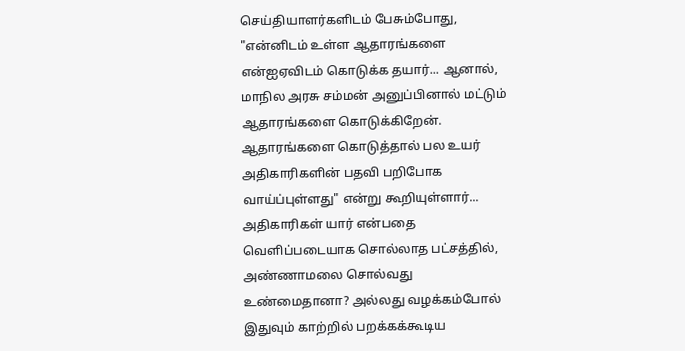செய்தியாளர்களிடம் பேசும்போது, "என்னிடம் உள்ள ஆதாரங்களை என்ஐஏவிடம் கொடுக்க தயார்... ஆனால், மாநில அரசு சம்மன் அனுப்பினால் மட்டும் ஆதாரங்களை கொடுக்கிறேன். ஆதாரங்களை கொடுத்தால் பல உயர் அதிகாரிகளின் பதவி பறிபோக வாய்ப்புள்ளது" என்று கூறியுள்ளார்... அதிகாரிகள் யார் என்பதை வெளிப்படையாக சொல்லாத பட்சத்தில், அண்ணாமலை சொல்வது உண்மைதானா? அல்லது வழக்கம்போல் இதுவும் காற்றில் பறக்கக்கூடிய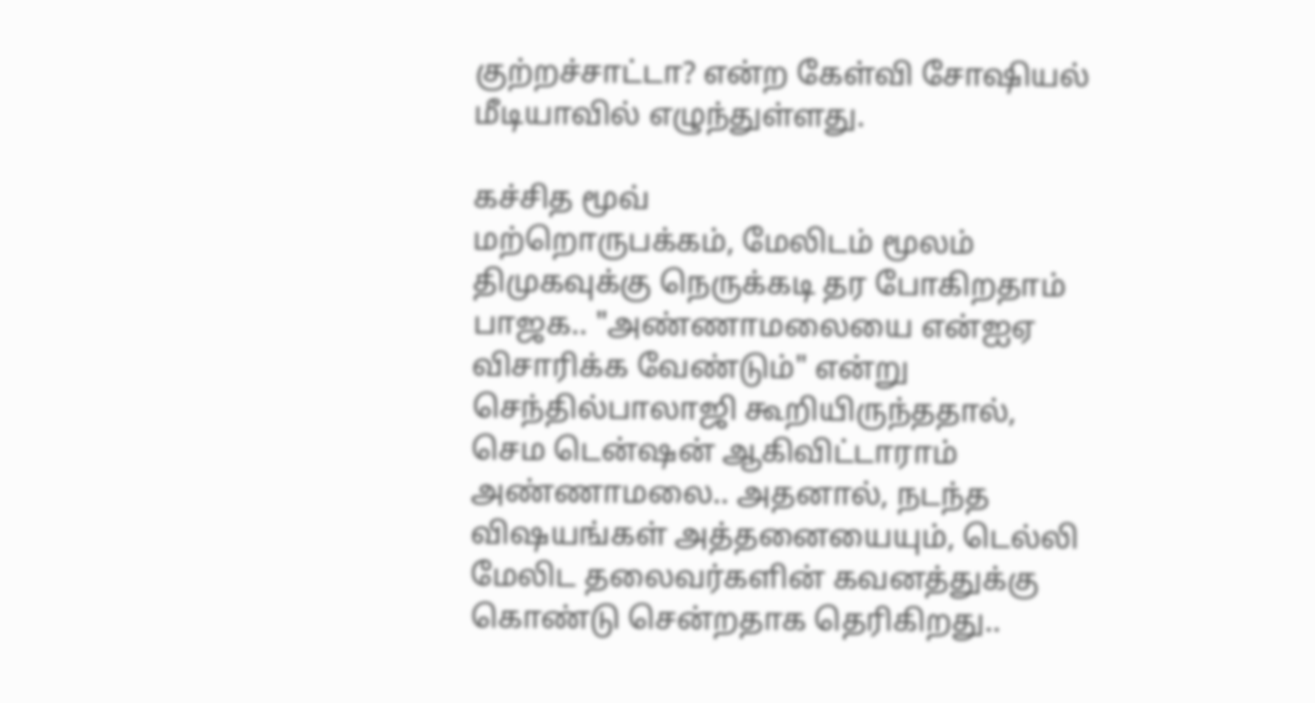குற்றச்சாட்டா? என்ற கேள்வி சோஷியல் மீடியாவில் எழுந்துள்ளது.

கச்சித மூவ்
மற்றொருபக்கம், மேலிடம் மூலம் திமுகவுக்கு நெருக்கடி தர போகிறதாம் பாஜக.. "அண்ணாமலையை என்ஐஏ விசாரிக்க வேண்டும்" என்று செந்தில்பாலாஜி கூறியிருந்ததால், செம டென்ஷன் ஆகிவிட்டாராம் அண்ணாமலை.. அதனால், நடந்த விஷயங்கள் அத்தனையையும், டெல்லி மேலிட தலைவர்களின் கவனத்துக்கு கொண்டு சென்றதாக தெரிகிறது..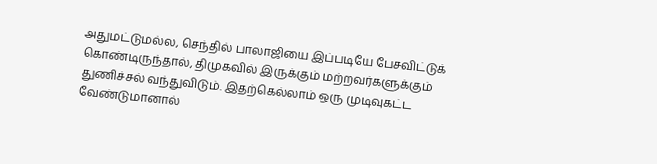அதுமட்டுமல்ல, செந்தில் பாலாஜியை இப்படியே பேசவிட்டுக் கொண்டிருந்தால், திமுகவில் இருக்கும் மற்றவர்களுக்கும் துணிச்சல் வந்துவிடும். இதற்கெல்லாம் ஒரு முடிவுகட்ட வேண்டுமானால்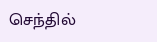செந்தில்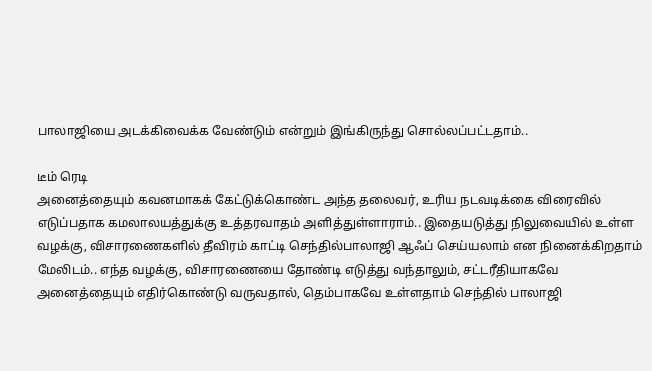பாலாஜியை அடக்கிவைக்க வேண்டும் என்றும் இங்கிருந்து சொல்லப்பட்டதாம்..

டீம் ரெடி
அனைத்தையும் கவனமாகக் கேட்டுக்கொண்ட அந்த தலைவர், உரிய நடவடிக்கை விரைவில் எடுப்பதாக கமலாலயத்துக்கு உத்தரவாதம் அளித்துள்ளாராம்.. இதையடுத்து நிலுவையில் உள்ள வழக்கு, விசாரணைகளில் தீவிரம் காட்டி செந்தில்பாலாஜி ஆஃப் செய்யலாம் என நினைக்கிறதாம் மேலிடம்.. எந்த வழக்கு, விசாரணையை தோண்டி எடுத்து வந்தாலும், சட்டரீதியாகவே அனைத்தையும் எதிர்கொண்டு வருவதால், தெம்பாகவே உள்ளதாம் செந்தில் பாலாஜி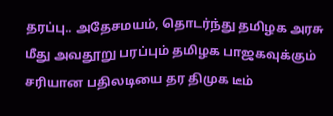தரப்பு.. அதேசமயம், தொடர்ந்து தமிழக அரசு மீது அவதூறு பரப்பும் தமிழக பாஜகவுக்கும் சரியான பதிலடியை தர திமுக டீம்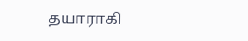தயாராகி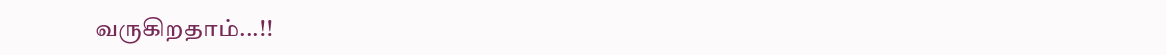வருகிறதாம்...!!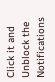Click it and Unblock the Notifications